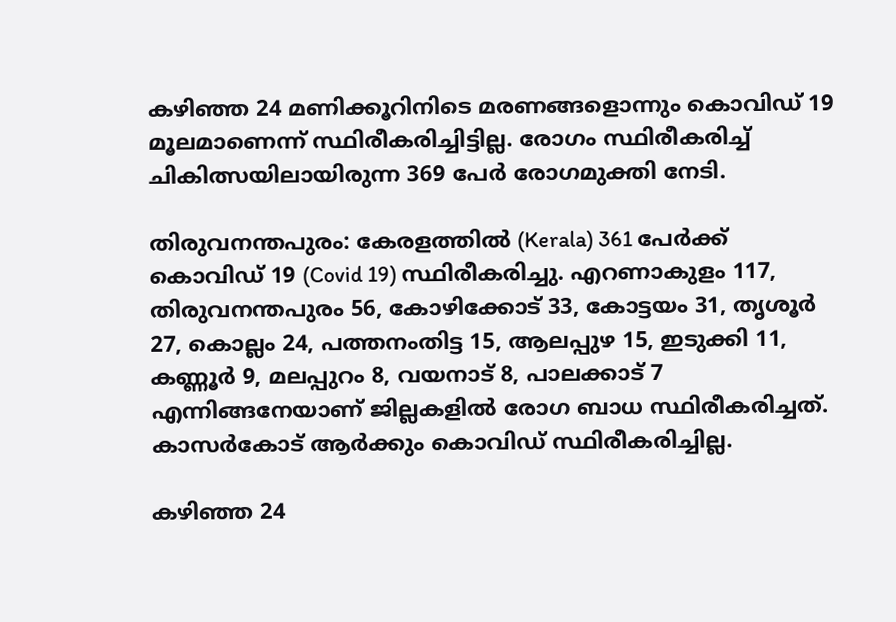കഴിഞ്ഞ 24 മണിക്കൂറിനിടെ മരണങ്ങളൊന്നും കൊവിഡ് 19 മൂലമാണെന്ന് സ്ഥിരീകരിച്ചിട്ടില്ല. രോഗം സ്ഥിരീകരിച്ച് ചികിത്സയിലായിരുന്ന 369 പേര്‍ രോഗമുക്തി നേടി.

തിരുവനന്തപുരം: കേരളത്തില്‍ (Kerala) 361 പേര്‍ക്ക് കൊവിഡ് 19 (Covid 19) സ്ഥിരീകരിച്ചു. എറണാകുളം 117, തിരുവനന്തപുരം 56, കോഴിക്കോട് 33, കോട്ടയം 31, തൃശൂര്‍ 27, കൊല്ലം 24, പത്തനംതിട്ട 15, ആലപ്പുഴ 15, ഇടുക്കി 11, കണ്ണൂര്‍ 9, മലപ്പുറം 8, വയനാട് 8, പാലക്കാട് 7 എന്നിങ്ങനേയാണ് ജില്ലകളില്‍ രോഗ ബാധ സ്ഥിരീകരിച്ചത്. കാസര്‍കോട് ആര്‍ക്കും കൊവിഡ് സ്ഥിരീകരിച്ചില്ല.

കഴിഞ്ഞ 24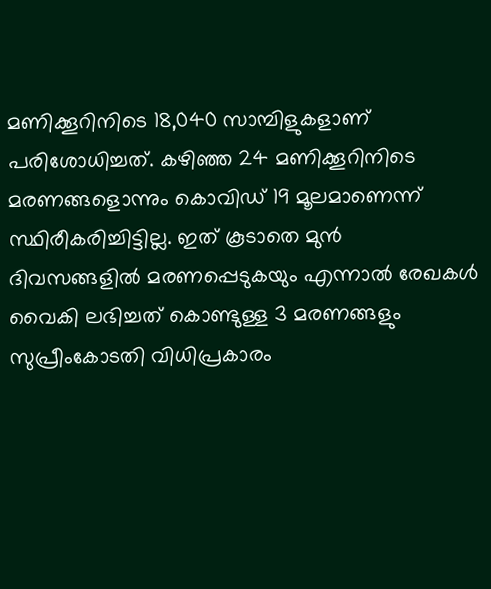മണിക്കൂറിനിടെ 18,040 സാമ്പിളുകളാണ് പരിശോധിച്ചത്. കഴിഞ്ഞ 24 മണിക്കൂറിനിടെ മരണങ്ങളൊന്നും കൊവിഡ് 19 മൂലമാണെന്ന് സ്ഥിരീകരിച്ചിട്ടില്ല. ഇത് കൂടാതെ മുന്‍ ദിവസങ്ങളില്‍ മരണപ്പെടുകയും എന്നാല്‍ രേഖകള്‍ വൈകി ലഭിച്ചത് കൊണ്ടുള്ള 3 മരണങ്ങളും സുപ്രീംകോടതി വിധിപ്രകാരം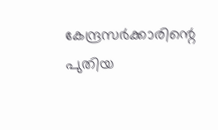കേന്ദ്രസര്‍ക്കാരിന്റെ പുതിയ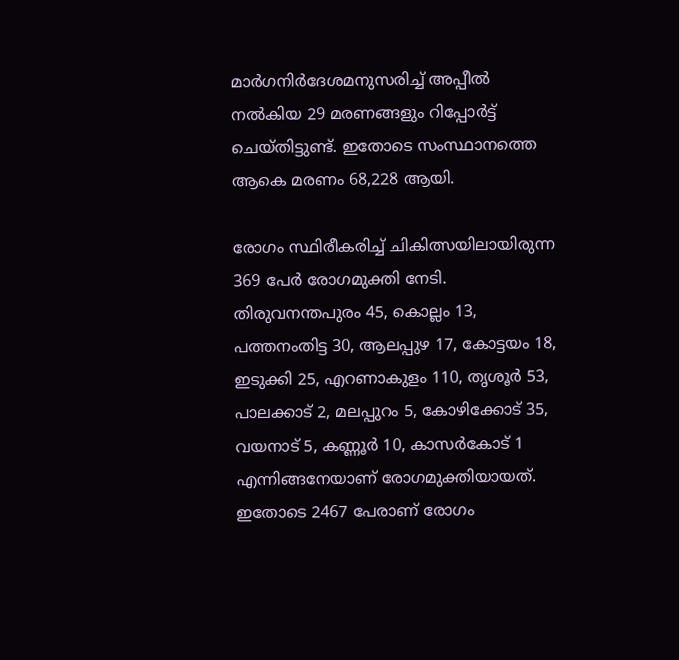മാര്‍ഗനിര്‍ദേശമനുസരിച്ച് അപ്പീല്‍ നല്‍കിയ 29 മരണങ്ങളും റിപ്പോര്‍ട്ട് ചെയ്തിട്ടുണ്ട്. ഇതോടെ സംസ്ഥാനത്തെ ആകെ മരണം 68,228 ആയി.

രോഗം സ്ഥിരീകരിച്ച് ചികിത്സയിലായിരുന്ന 369 പേര്‍ രോഗമുക്തി നേടി. തിരുവനന്തപുരം 45, കൊല്ലം 13, പത്തനംതിട്ട 30, ആലപ്പുഴ 17, കോട്ടയം 18, ഇടുക്കി 25, എറണാകുളം 110, തൃശൂര്‍ 53, പാലക്കാട് 2, മലപ്പുറം 5, കോഴിക്കോട് 35, വയനാട് 5, കണ്ണൂര്‍ 10, കാസര്‍കോട് 1 എന്നിങ്ങനേയാണ് രോഗമുക്തിയായത്. ഇതോടെ 2467 പേരാണ് രോഗം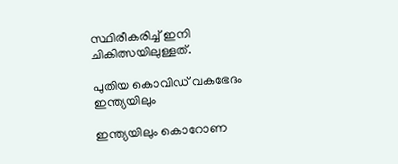സ്ഥിരീകരിച്ച് ഇനി ചികിത്സയിലുള്ളത്.

പുതിയ കൊവിഡ് വകഭേദം ഇന്ത്യയിലും

ഇന്ത്യയിലും കൊറോണ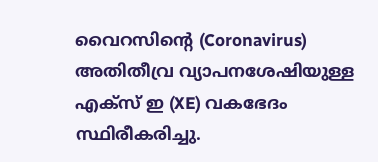വൈറസിൻ്റെ (Coronavirus) അതിതീവ്ര വ്യാപനശേഷിയുള്ള എക്സ് ഇ (XE) വകഭേദം സ്ഥിരീകരിച്ചു.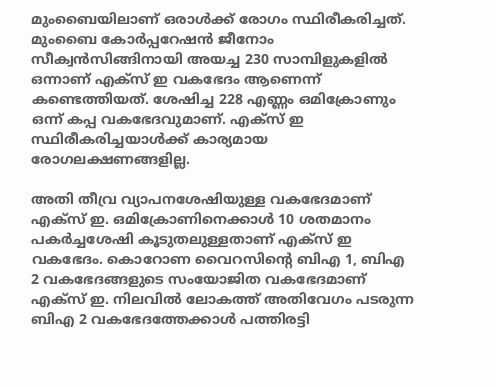മുംബൈയിലാണ് ഒരാൾക്ക് രോഗം സ്ഥിരീകരിച്ചത്. മുംബൈ കോർപ്പറേഷൻ ജീനോം സീക്വൻസിങ്ങിനായി അയച്ച 230 സാമ്പിളുകളിൽ ഒന്നാണ് എക്സ് ഇ വകഭേദം ആണെന്ന് കണ്ടെത്തിയത്. ശേഷിച്ച 228 എണ്ണം ഒമിക്രോണും ഒന്ന് കപ്പ വകഭേദവുമാണ്. എക്സ് ഇ സ്ഥിരീകരിച്ചയാൾക്ക് കാര്യമായ രോഗലക്ഷണങ്ങളില്ല.

അതി തീവ്ര വ്യാപനശേഷിയുള്ള വകഭേദമാണ് എക്സ് ഇ. ഒമിക്രോണിനെക്കാൾ 10 ശതമാനം പകർച്ചശേഷി കൂടുതലുള്ളതാണ് എക്സ് ഇ വകഭേദം. കൊറോണ വൈറസിൻ്റെ ബിഎ 1, ബിഎ 2 വകഭേദങ്ങളുടെ സംയോജിത വകഭേദമാണ് എക്സ് ഇ. നിലവിൽ ലോകത്ത് അതിവേഗം പടരുന്ന ബിഎ 2 വകഭേദത്തേക്കാൾ പത്തിരട്ടി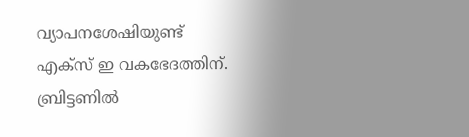വ്യാപനശേഷിയുണ്ട് എക്സ് ഇ വകഭേദത്തിന്. ബ്രിട്ടണിൽ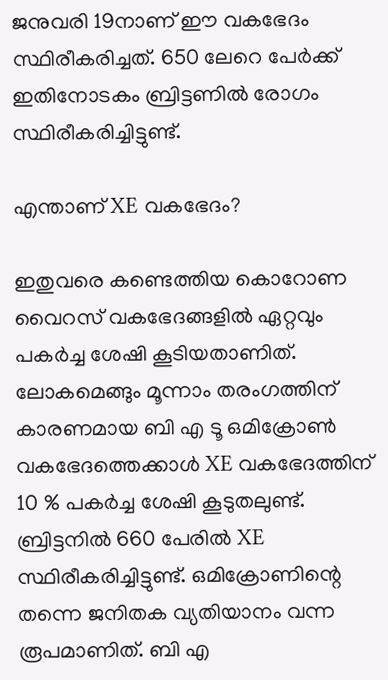ജനുവരി 19നാണ് ഈ വകഭേദം സ്ഥിരീകരിച്ചത്. 650 ലേറെ പേർക്ക് ഇതിനോടകം ബ്രിട്ടണിൽ രോഗം സ്ഥിരീകരിച്ചിട്ടുണ്ട്.

എന്താണ് XE വകഭേദം?

ഇതുവരെ കണ്ടെത്തിയ കൊറോണ വൈറസ് വകഭേദങ്ങളിൽ ഏറ്റവും പകർച്ച ശേഷി കൂടിയതാണിത്. ലോകമെങ്ങും മൂന്നാം തരംഗത്തിന് കാരണമായ ബി എ ടൂ ഒമിക്രോൺ വകഭേദത്തെക്കാൾ XE വകഭേദത്തിന് 10 % പകർച്ച ശേഷി കൂടുതലുണ്ട്. ബ്രിട്ടനിൽ 660 പേരിൽ XE സ്ഥിരീകരിച്ചിട്ടുണ്ട്. ഒമിക്രോണിന്റെ തന്നെ ജനിതക വ്യതിയാനം വന്ന രൂപമാണിത്. ബി എ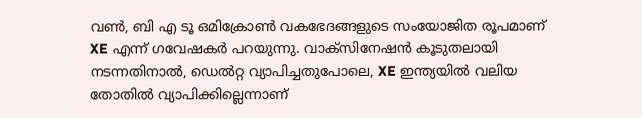വൺ, ബി എ ടൂ ഒമിക്രോൺ വകഭേദങ്ങളുടെ സംയോജിത രൂപമാണ് XE എന്ന് ഗവേഷകർ പറയുന്നു. വാക്സിനേഷൻ കൂടുതലായി നടന്നതിനാൽ, ഡെൽറ്റ വ്യാപിച്ചതുപോലെ, XE ഇന്ത്യയിൽ വലിയ തോതിൽ വ്യാപിക്കില്ലെന്നാണ്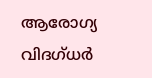ആരോഗ്യ വിദഗ്ധർ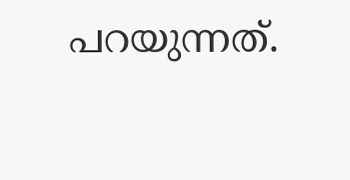പറയുന്നത്.